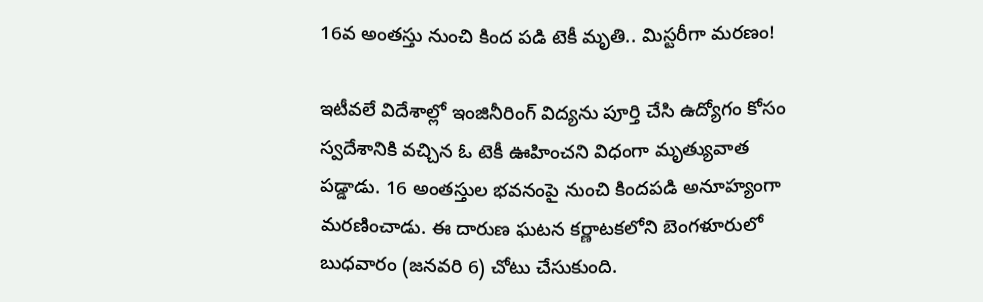16వ అంతస్తు నుంచి కింద పడి టెకీ మృతి.. మిస్టరీగా మరణం!

ఇటీవలే విదేశాల్లో ఇంజినీరింగ్‌ విద్యను పూర్తి చేసి ఉద్యోగం కోసం స్వదేశానికి వచ్చిన ఓ టెకీ ఊహించని విధంగా మృత్యువాత పడ్డాడు. 16 అంతస్తుల భవనంపై నుంచి కిందపడి అనూహ్యంగా మరణించాడు. ఈ దారుణ ఘటన కర్ణాటకలోని బెంగళూరులో బుధవారం (జనవరి 6) చోటు చేసుకుంది.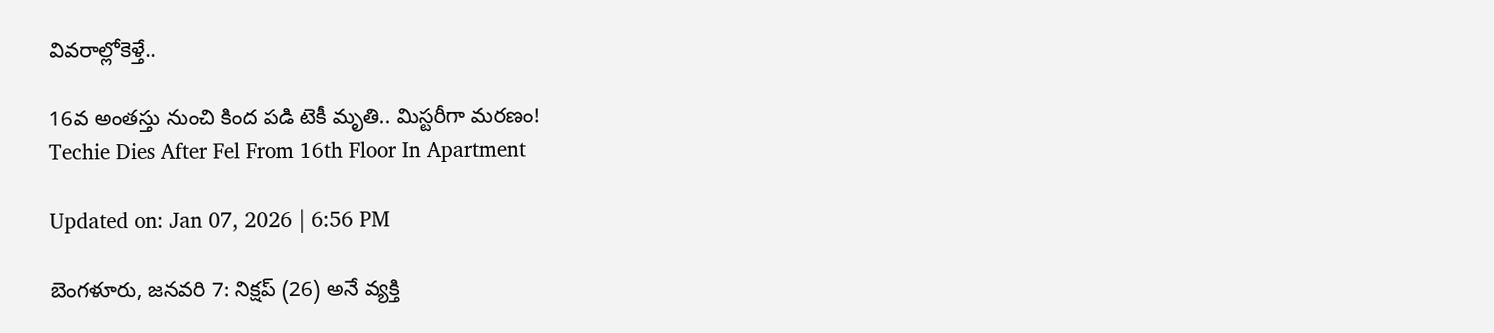వివరాల్లోకెళ్తే..

16వ అంతస్తు నుంచి కింద పడి టెకీ మృతి.. మిస్టరీగా మరణం!
Techie Dies After Fel From 16th Floor In Apartment

Updated on: Jan 07, 2026 | 6:56 PM

బెంగళూరు, జనవరి 7: నిక్షప్ (26) అనే వ్యక్తి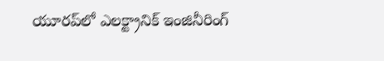యూరప్‌లో ఎలక్ట్రానిక్ ఇంజినీరింగ్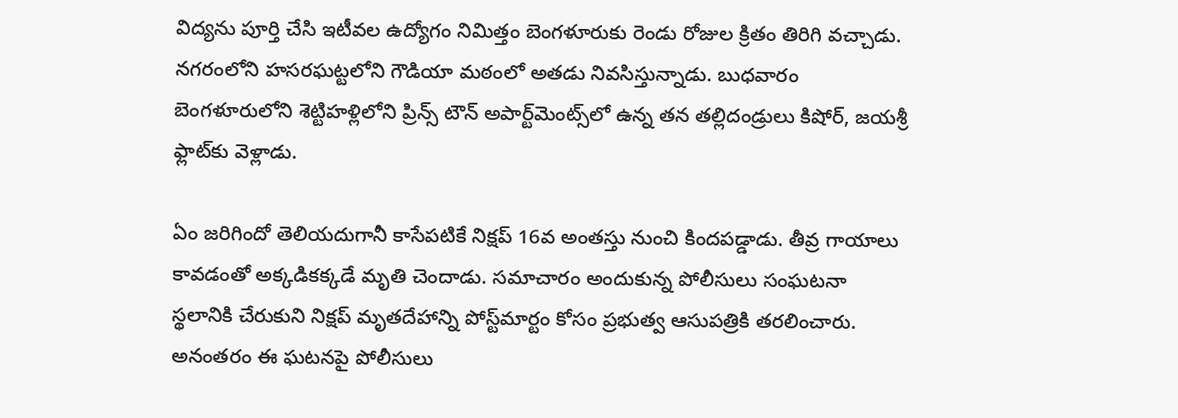విద్యను పూర్తి చేసి ఇటీవల ఉద్యోగం నిమిత్తం బెంగళూరుకు రెండు రోజుల క్రితం తిరిగి వచ్చాడు. నగరంలోని హసరఘట్టలోని గౌడియా మఠంలో అతడు నివసిస్తున్నాడు. బుధవారం బెంగళూరులోని శెట్టిహళ్లిలోని ప్రిన్స్ టౌన్ అపార్ట్‌మెంట్స్‌లో ఉన్న తన తల్లిదండ్రులు కిషోర్, జయశ్రీ ఫ్లాట్‌కు వెళ్లాడు.

ఏం జరిగిందో తెలియదుగానీ కాసేపటికే నిక్షప్‌ 16వ అంతస్తు నుంచి కిందపడ్డాడు. తీవ్ర గాయాలు కావడంతో అక్కడికక్కడే మృతి చెందాడు. సమాచారం అందుకున్న పోలీసులు సంఘటనా స్థలానికి చేరుకుని నిక్షప్ మృతదేహాన్ని పోస్ట్‌మార్టం కోసం ప్రభుత్వ ఆసుపత్రికి తరలించారు. అనంతరం ఈ ఘటనపై పోలీసులు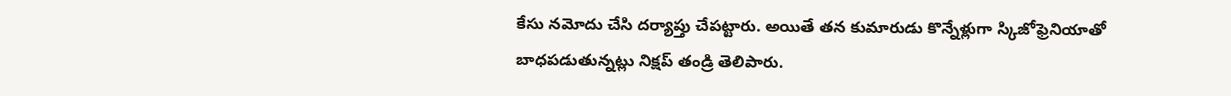కేసు నమోదు చేసి దర్యాప్తు చేపట్టారు. అయితే తన కుమారుడు కొన్నేళ్లుగా స్కిజోఫ్రెనియాతో బాధపడుతున్నట్లు నిక్షప్ తండ్రి తెలిపారు.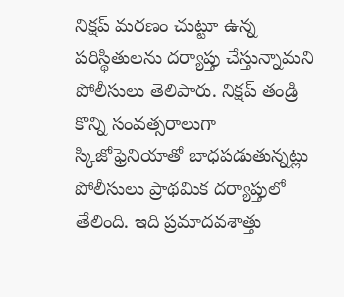నిక్షప్ మరణం చుట్టూ ఉన్న పరిస్థితులను దర్యాప్తు చేస్తున్నామని పోలీసులు తెలిపారు. నిక్షప్ తండ్రి కొన్ని సంవత్సరాలుగా స్కిజోఫ్రెనియాతో బాధపడుతున్నట్లు పోలీసులు ప్రాథమిక దర్యాప్తులో తేలింది. ఇది ప్రమాదవశాత్తు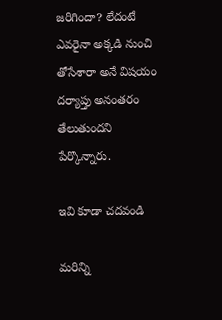జరిగిందా? లేదంటే ఎవరైనా అక్కడి నుంచి తోసేశారా అనే విషయం దర్యాప్తు అనంతరం తేలుతుందని పేర్కొన్నారు.

ఇవి కూడా చదవండి

మరిన్ని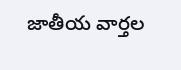జాతీయ వార్తల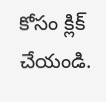కోసం క్లిక్‌ చేయండి.